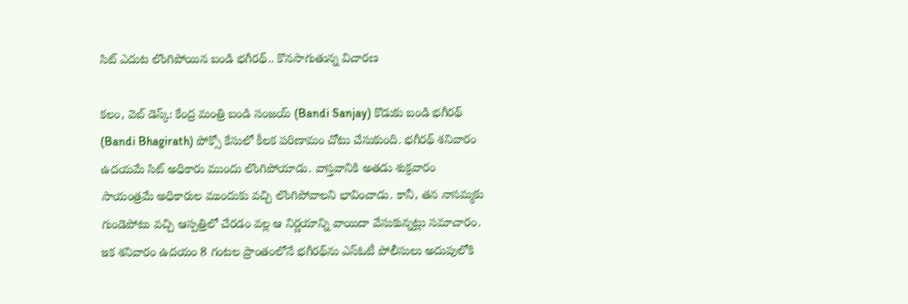సిట్ ఎదుట లొంగిపోయిన బండి భ‌గీర‌థ్‌.. కొన‌సాగుతున్న‌ విచార‌ణ

క‌లం, వెబ్ డెస్క్‌: కేంద్ర మంత్రి బండి సంజ‌య్ (Bandi Sanjay) కొడుకు బండి భ‌గీర‌థ్‌ (Bandi Bhagirath) పోక్సో కేసులో కీల‌క ప‌రిణామం చోటు చేసుకుంది. భ‌గీర‌థ్‌ శ‌నివారం ఉద‌య‌మే సిట్ అధికారు ముందు లొంగిపోయాడు. వాస్త‌వానికి అత‌డు శుక్ర‌వారం సాయంత్ర‌మే అధికారుల ముందుకు వ‌చ్చి లొంగిపోవాల‌ని భావించాడు. కానీ, త‌న నాన‌మ్మ‌కు గుండెపోటు వ‌చ్చి ఆస్ప‌త్రిలో చేర‌డం వ‌ల్ల ఆ నిర్ణ‌యాన్ని వాయిదా వేసుకున్న‌ట్లు స‌మాచారం. ఇక శ‌నివారం ఉద‌యం 8 గంట‌ల ప్రాంతంలోనే భ‌గీర‌థ్‌ను ఎస్ఓటీ పోలీసులు అదుపులోకి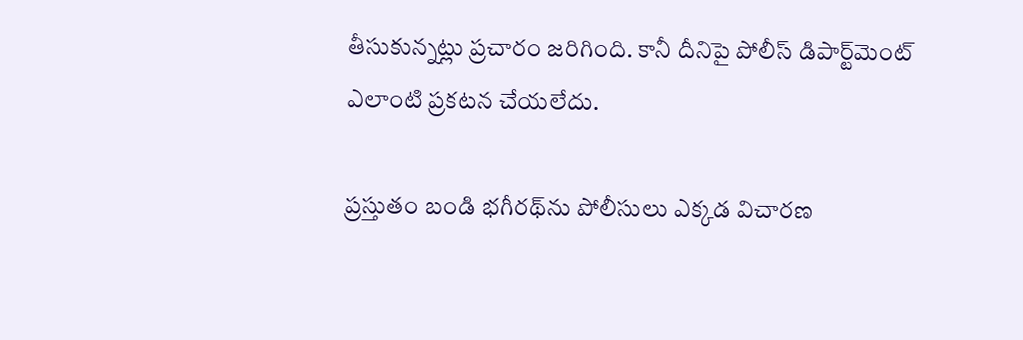తీసుకున్న‌ట్లు ప్ర‌చారం జ‌రిగింది. కానీ దీనిపై పోలీస్ డిపార్ట్‌మెంట్ ఎలాంటి ప్ర‌క‌ట‌న చేయ‌లేదు.

ప్ర‌స్తుతం బండి భ‌గీర‌థ్‌ను పోలీసులు ఎక్క‌డ విచార‌ణ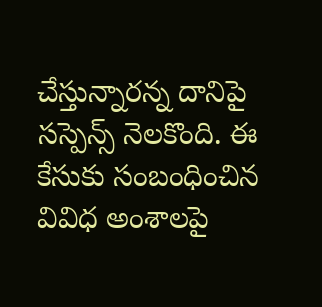చేస్తున్నార‌న్న దానిపై స‌స్పెన్స్ నెల‌కొంది. ఈ కేసుకు సంబంధించిన వివిధ అంశాల‌పై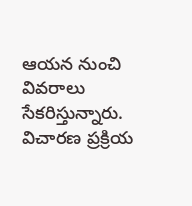ఆయ‌న నుంచి వివ‌రాలు సేక‌రిస్తున్నారు. విచార‌ణ ప్ర‌క్రియ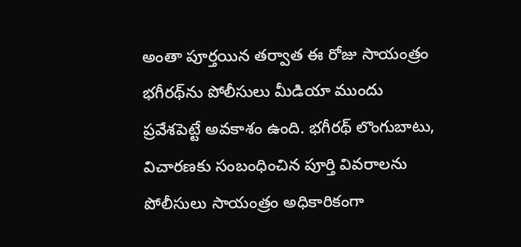అంతా పూర్త‌యిన త‌ర్వాత ఈ రోజు సాయంత్రం భ‌గీర‌థ్‌ను పోలీసులు మీడియా ముందు ప్ర‌వేశ‌పెట్టే అవ‌కాశం ఉంది. భ‌గీర‌థ్‌ లొంగుబాటు, విచార‌ణ‌కు సంబంధించిన పూర్తి వివ‌రాల‌ను పోలీసులు సాయంత్రం అధికారికంగా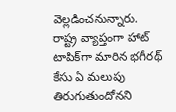వెల్ల‌డించ‌నున్నారు. రాష్ట్ర వ్యాప్తంగా హాట్ టాపిక్‌గా మారిన భ‌గీర‌థ్ కేసు ఏ మ‌లుపు తిరుగుతుందోనని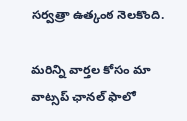స‌ర్వ‌త్రా ఉత్కంఠ నెల‌కొంది.

మ‌రిన్ని వార్త‌ల కోసం మా వాట్స‌ప్ ఛాన‌ల్ ఫాలో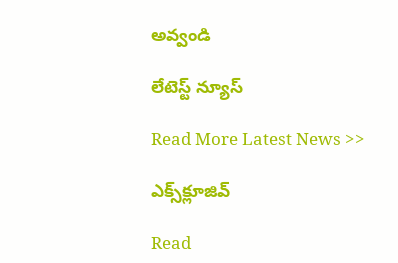అవ్వండి

లేటెస్ట్ న్యూస్‌

Read More Latest News >>

ఎక్స్‌క్లూజివ్‌

Read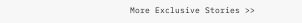More Exclusive Stories >>